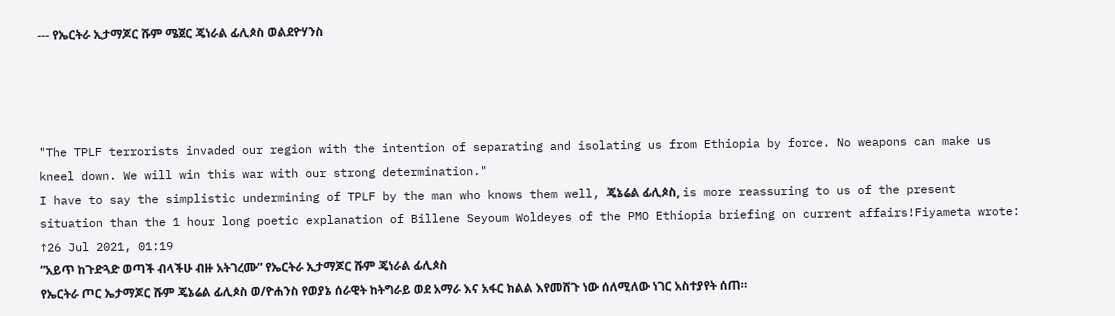--- የኤርትራ ኢታማጆር ሹም ሜጀር ጄነራል ፊሊጶስ ወልደዮሃንስ




"The TPLF terrorists invaded our region with the intention of separating and isolating us from Ethiopia by force. No weapons can make us kneel down. We will win this war with our strong determination."
I have to say the simplistic undermining of TPLF by the man who knows them well, ጄኔሬል ፊሊጶስ, is more reassuring to us of the present situation than the 1 hour long poetic explanation of Billene Seyoum Woldeyes of the PMO Ethiopia briefing on current affairs!Fiyameta wrote: ↑26 Jul 2021, 01:19
”አይጥ ከጉድጓድ ወጣች ብላችሁ ብዙ አትገረሙ” የኤርትራ ኢታማጆር ሹም ጄነራል ፊሊጶስ
የኤርትራ ጦር ኤታማጆር ሹም ጄኔሬል ፊሊጶስ ወ/ዮሐንስ የወያኔ ሰራዊት ከትግራይ ወደ አማራ እና አፋር ክልል እየመሸጉ ነው ሰለሚለው ነገር አስተያየት ሰጠ።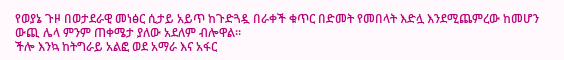የወያኔ ጉዞ በወታደራዊ መነፅር ሲታይ አይጥ ከጉድጓዷ በራቀች ቁጥር በድመት የመበላት እድሏ እንደሚጨምረው ከመሆን ውጪ ሌላ ምንም ጠቀሜታ ያለው አደለም ብሎዋል።
ችሎ እንኳ ከትግራይ አልፎ ወደ አማራ እና አፋር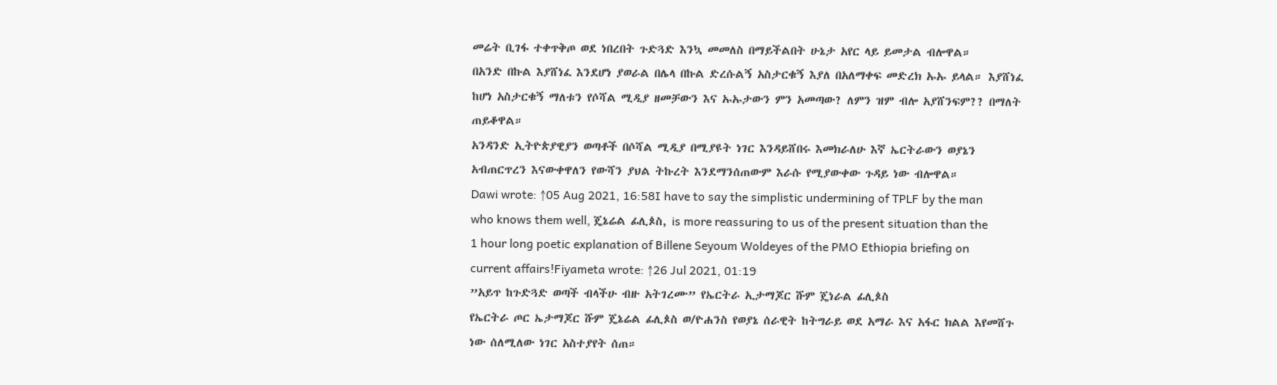መሬት ቢገፋ ተቀጥቅጦ ወደ ነበረበት ጉድጓድ እንኳ መመለስ በማይችልበት ሁኔታ አየር ላይ ይመታል ብሎዋል።
በአንድ በኩል እያሸነፈ እንደሆነ ያወራል በሌላ በኩል ድረሱልኝ አስታርቁኝ እያለ በአለማቀፍ መድረክ ኡኡ ይላል። እያሸነፈ ከሆነ አስታርቁኝ ማለቱን የሶሻል ሚዲያ ዘመቻውን እና ኡኡታውን ምን አመጣው? ለምን ዝም ብሎ አያሸንፍም?? በማለት ጠይቆዋል።
አንዳንድ ኢትዮጵያዊያን ወጣቶች በሶሻል ሚዲያ በሚያዩት ነገር እንዳይሸበሩ እመክራለሁ እኛ ኤርትራውን ወያኔን አብጠርጥረን እናውቀዋለን የውሻን ያህል ትኩረት እንደማንሰጠውም እራሱ የሚያውቀው ጉዳይ ነው ብሎዋል።
Dawi wrote: ↑05 Aug 2021, 16:58I have to say the simplistic undermining of TPLF by the man who knows them well, ጄኔሬል ፊሊጶስ, is more reassuring to us of the present situation than the 1 hour long poetic explanation of Billene Seyoum Woldeyes of the PMO Ethiopia briefing on current affairs!Fiyameta wrote: ↑26 Jul 2021, 01:19
”አይጥ ከጉድጓድ ወጣች ብላችሁ ብዙ አትገረሙ” የኤርትራ ኢታማጆር ሹም ጄነራል ፊሊጶስ
የኤርትራ ጦር ኤታማጆር ሹም ጄኔሬል ፊሊጶስ ወ/ዮሐንስ የወያኔ ሰራዊት ከትግራይ ወደ አማራ እና አፋር ክልል እየመሸጉ ነው ሰለሚለው ነገር አስተያየት ሰጠ።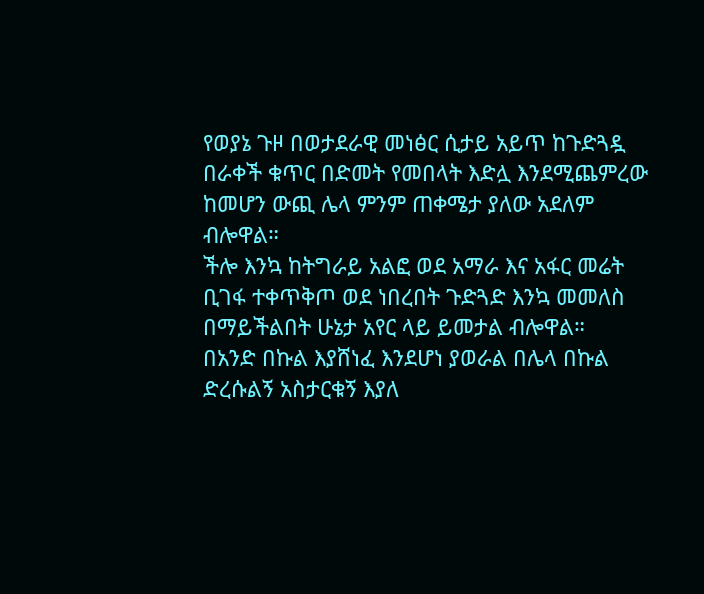የወያኔ ጉዞ በወታደራዊ መነፅር ሲታይ አይጥ ከጉድጓዷ በራቀች ቁጥር በድመት የመበላት እድሏ እንደሚጨምረው ከመሆን ውጪ ሌላ ምንም ጠቀሜታ ያለው አደለም ብሎዋል።
ችሎ እንኳ ከትግራይ አልፎ ወደ አማራ እና አፋር መሬት ቢገፋ ተቀጥቅጦ ወደ ነበረበት ጉድጓድ እንኳ መመለስ በማይችልበት ሁኔታ አየር ላይ ይመታል ብሎዋል።
በአንድ በኩል እያሸነፈ እንደሆነ ያወራል በሌላ በኩል ድረሱልኝ አስታርቁኝ እያለ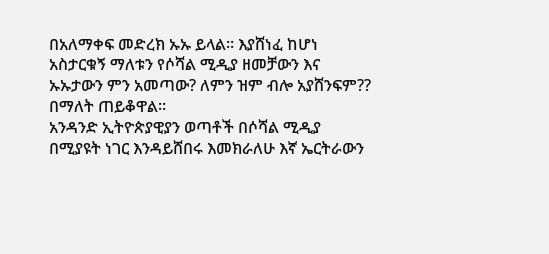በአለማቀፍ መድረክ ኡኡ ይላል። እያሸነፈ ከሆነ አስታርቁኝ ማለቱን የሶሻል ሚዲያ ዘመቻውን እና ኡኡታውን ምን አመጣው? ለምን ዝም ብሎ አያሸንፍም?? በማለት ጠይቆዋል።
አንዳንድ ኢትዮጵያዊያን ወጣቶች በሶሻል ሚዲያ በሚያዩት ነገር እንዳይሸበሩ እመክራለሁ እኛ ኤርትራውን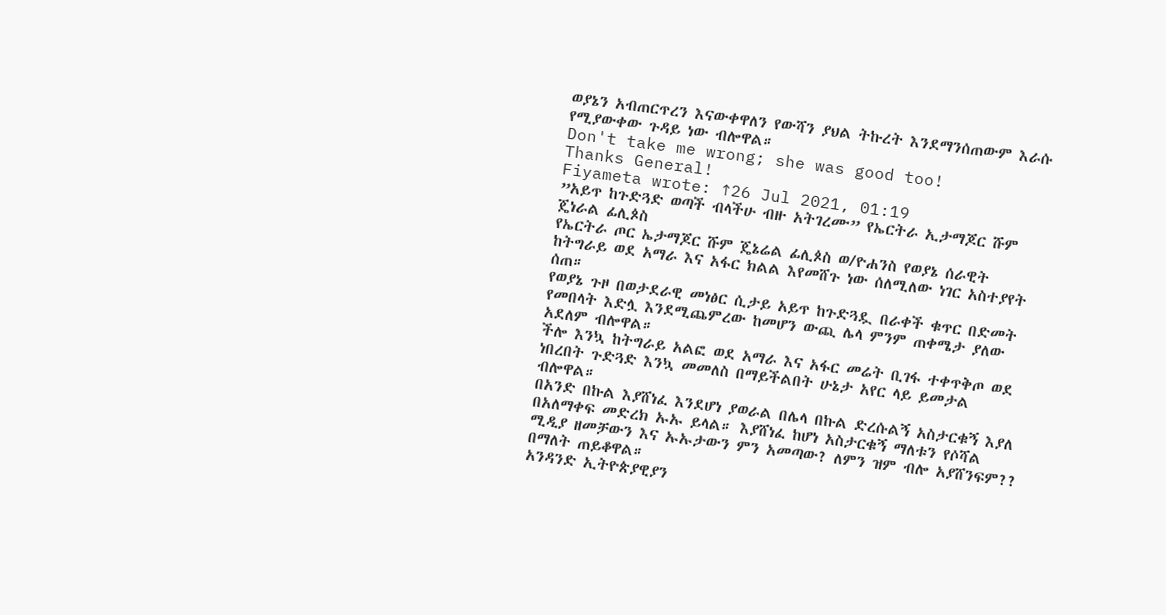ወያኔን አብጠርጥረን እናውቀዋለን የውሻን ያህል ትኩረት እንደማንሰጠውም እራሱ የሚያውቀው ጉዳይ ነው ብሎዋል።
Don't take me wrong; she was good too!
Thanks General!
Fiyameta wrote: ↑26 Jul 2021, 01:19
”አይጥ ከጉድጓድ ወጣች ብላችሁ ብዙ አትገረሙ” የኤርትራ ኢታማጆር ሹም ጄነራል ፊሊጶስ
የኤርትራ ጦር ኤታማጆር ሹም ጄኔሬል ፊሊጶስ ወ/ዮሐንስ የወያኔ ሰራዊት ከትግራይ ወደ አማራ እና አፋር ክልል እየመሸጉ ነው ሰለሚለው ነገር አስተያየት ሰጠ።
የወያኔ ጉዞ በወታደራዊ መነፅር ሲታይ አይጥ ከጉድጓዷ በራቀች ቁጥር በድመት የመበላት እድሏ እንደሚጨምረው ከመሆን ውጪ ሌላ ምንም ጠቀሜታ ያለው አደለም ብሎዋል።
ችሎ እንኳ ከትግራይ አልፎ ወደ አማራ እና አፋር መሬት ቢገፋ ተቀጥቅጦ ወደ ነበረበት ጉድጓድ እንኳ መመለስ በማይችልበት ሁኔታ አየር ላይ ይመታል ብሎዋል።
በአንድ በኩል እያሸነፈ እንደሆነ ያወራል በሌላ በኩል ድረሱልኝ አስታርቁኝ እያለ በአለማቀፍ መድረክ ኡኡ ይላል። እያሸነፈ ከሆነ አስታርቁኝ ማለቱን የሶሻል ሚዲያ ዘመቻውን እና ኡኡታውን ምን አመጣው? ለምን ዝም ብሎ አያሸንፍም?? በማለት ጠይቆዋል።
አንዳንድ ኢትዮጵያዊያን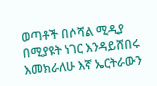ወጣቶች በሶሻል ሚዲያ በሚያዩት ነገር እንዳይሸበሩ እመክራለሁ እኛ ኤርትራውን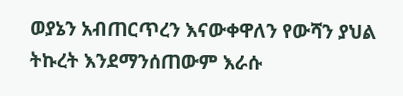ወያኔን አብጠርጥረን እናውቀዋለን የውሻን ያህል ትኩረት እንደማንሰጠውም እራሱ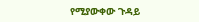የሚያውቀው ጉዳይ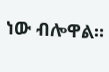ነው ብሎዋል።